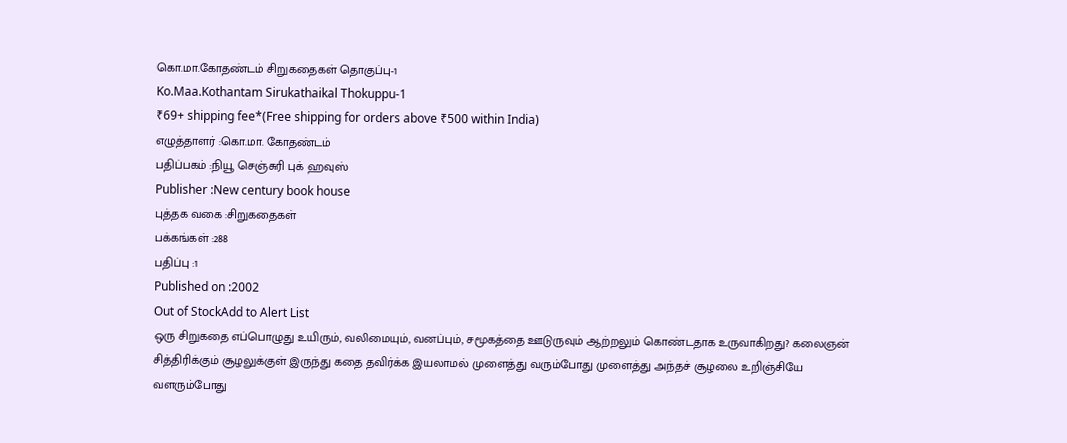கொ.மா.கோதண்டம் சிறுகதைகள் தொகுப்பு-1
Ko.Maa.Kothantam Sirukathaikal Thokuppu-1
₹69+ shipping fee*(Free shipping for orders above ₹500 within India)
எழுத்தாளர் :கொ.மா. கோதண்டம்
பதிப்பகம் :நியூ செஞ்சுரி புக் ஹவுஸ்
Publisher :New century book house
புத்தக வகை :சிறுகதைகள்
பக்கங்கள் :288
பதிப்பு :1
Published on :2002
Out of StockAdd to Alert List
ஒரு சிறுகதை எப்பொழுது உயிரும், வலிமையும், வனப்பும், சமூகத்தை ஊடுருவும் ஆற்றலும் கொண்டதாக உருவாகிறது? கலைஞன் சித்திரிக்கும் சூழலுக்குள் இருந்து கதை தவிர்க்க இயலாமல் முளைத்து வரும்போது முளைத்து அந்தச் சூழலை உறிஞ்சியே வளரும்போது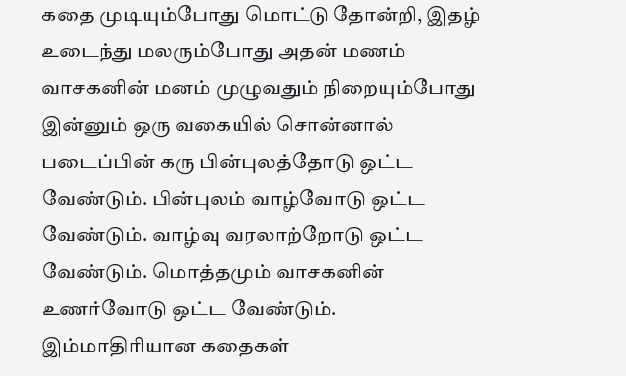கதை முடியும்போது மொட்டு தோன்றி, இதழ் உடைந்து மலரும்போது அதன் மணம் வாசகனின் மனம் முழுவதும் நிறையும்போது இன்னும் ஒரு வகையில் சொன்னால் படைப்பின் கரு பின்புலத்தோடு ஒட்ட வேண்டும். பின்புலம் வாழ்வோடு ஒட்ட வேண்டும். வாழ்வு வரலாற்றோடு ஒட்ட வேண்டும். மொத்தமும் வாசகனின் உணர்வோடு ஒட்ட வேண்டும். இம்மாதிரியான கதைகள்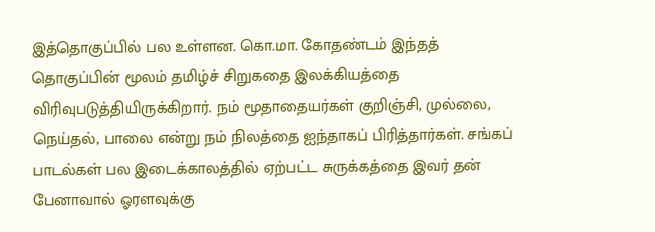இத்தொகுப்பில் பல உள்ளன. கொ.மா. கோதண்டம் இந்தத் தொகுப்பின் மூலம் தமிழ்ச் சிறுகதை இலக்கியத்தை விரிவுபடுத்தியிருக்கிறார். நம் மூதாதையர்கள் குறிஞ்சி, முல்லை, நெய்தல், பாலை என்று நம் நிலத்தை ஐந்தாகப் பிரித்தார்கள். சங்கப் பாடல்கள் பல இடைக்காலத்தில் ஏற்பட்ட சுருக்கத்தை இவர் தன் பேனாவால் ஓரளவுக்கு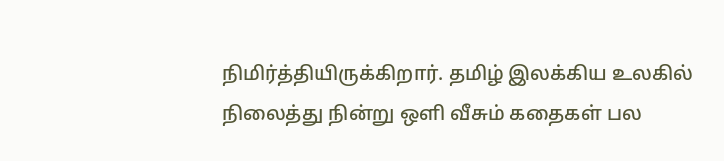நிமிர்த்தியிருக்கிறார். தமிழ் இலக்கிய உலகில் நிலைத்து நின்று ஒளி வீசும் கதைகள் பல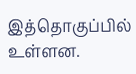இத்தொகுப்பில் உள்ளன.